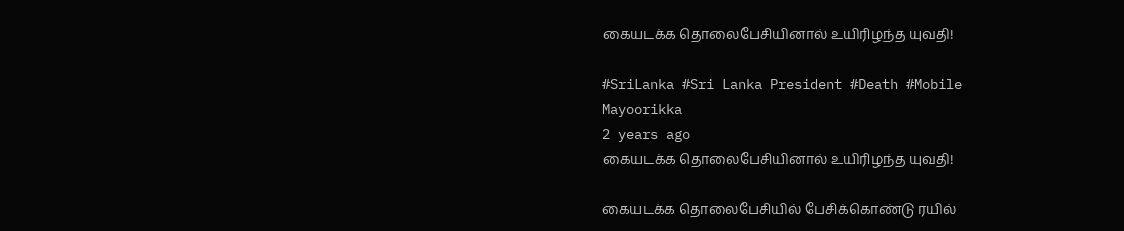கையடக்க தொலைபேசியினால் உயிரிழந்த யுவதி!

#SriLanka #Sri Lanka President #Death #Mobile
Mayoorikka
2 years ago
கையடக்க தொலைபேசியினால் உயிரிழந்த யுவதி!

கையடக்க தொலைபேசியில் பேசிக்கொண்டு ரயில்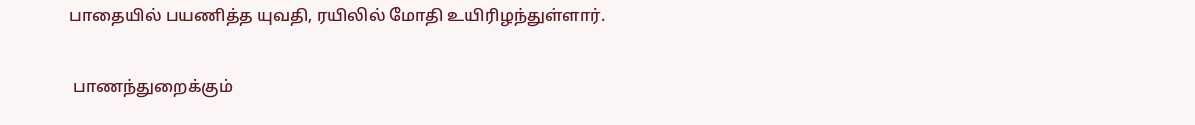பாதையில் பயணித்த யுவதி, ரயிலில் மோதி உயிரிழந்துள்ளார்.

 பாணந்துறைக்கும்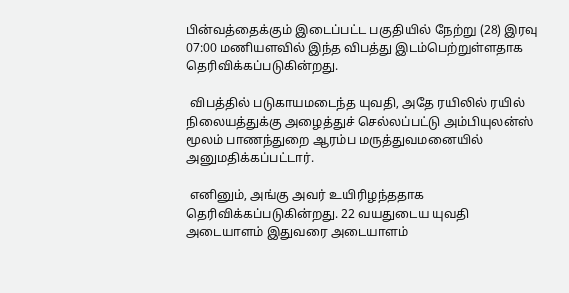பின்வத்தைக்கும் இடைப்பட்ட பகுதியில் நேற்று (28) இரவு 07:00 மணியளவில் இந்த விபத்து இடம்பெற்றுள்ளதாக தெரிவிக்கப்படுகின்றது.

 விபத்தில் படுகாயமடைந்த யுவதி, அதே ரயிலில் ரயில் நிலையத்துக்கு அழைத்துச் செல்லப்பட்டு அம்பியுலன்ஸ் மூலம் பாணந்துறை ஆரம்ப மருத்துவமனையில் அனுமதிக்கப்பட்டார்.

 எனினும், அங்கு அவர் உயிரிழந்ததாக தெரிவிக்கப்படுகின்றது. 22 வயதுடைய யுவதி அடையாளம் இதுவரை அடையாளம்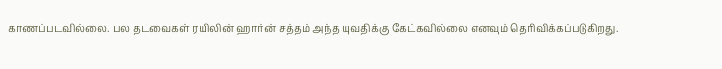காணப்படவில்லை. பல தடவைகள் ரயிலின் ஹார்ன் சத்தம் அந்த யுவதிக்கு கேட்கவில்லை எனவும் தெரிவிக்கப்படுகிறது.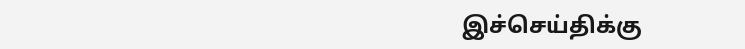இச்செய்திக்கு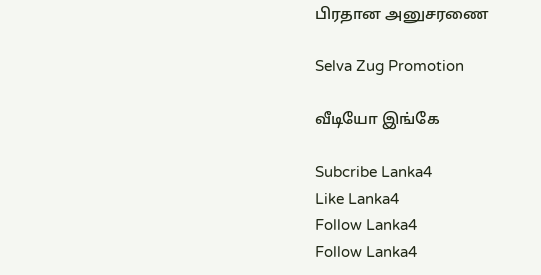பிரதான அனுசரணை

Selva Zug Promotion

வீடியோ இங்கே

Subcribe Lanka4
Like Lanka4
Follow Lanka4
Follow Lanka4